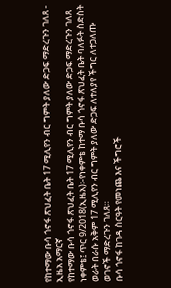የከተማው ቡሳ ጎኖፋ ጽህፈት ቤት 17 ሚሊየን ብር ግምት ያለው ድጋፍ ማድረጉን ገለጸ - ኢዜአ አማርኛ
የከተማው ቡሳ ጎኖፋ ጽህፈት ቤት 17 ሚሊየን ብር ግምት ያለው ድጋፍ ማድረጉን ገለጸ
ነቀምቴ፤ ጥር 9/2018(ኢዜአ)፡-የነቀምቴ ከተማ ቡሳ ጎኖፋ ጽህፈት ቤት ባለፉት ስድስት ወራት በራሱ አቅም 17 ሚሊየን ብር ግምት ያለው ድጋፍ ለተለያየ ችግር ለተጋለጡ ወገኖች ማድረጉን ገለጸ።
ቡሳ ጎኖፋ ከገዳ ስርዓት የመነጨ እና ችግሮች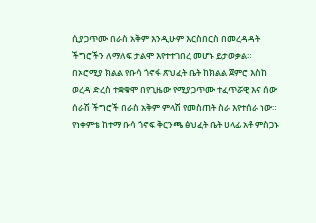ሲያጋጥሙ በራስ አቅም እንዲሁም እርስበርስ በመረዳዳት ችግሮችን ለማለፍ ታልሞ እየተተገበረ መሆኑ ይታወቃል።
በኦሮሚያ ክልል የቡሳ ጎኖፋ ጽህፈት ቤት ከክልል ጀምሮ እስከ ወረዳ ድረስ ተቋቁሞ በየጊዜው የሚያጋጥሙ ተፈጥሯዊ እና ሰው ሰራሽ ችግሮች በራስ አቅም ምላሽ የመስጠት ስራ እየተሰራ ነው።
የነቀምቴ ከተማ ቡሳ ጎኖፍ ቅርንጫ ፅህፈት ቤት ሀላፊ አቶ ምስጋኑ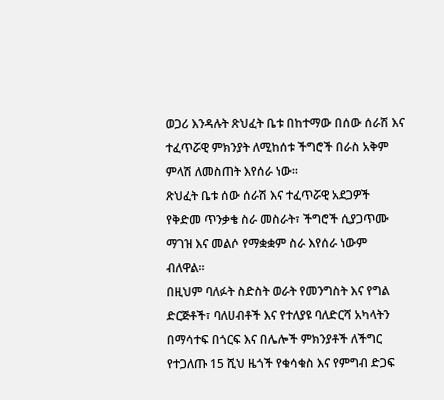ወጋሪ እንዳሉት ጽህፈት ቤቱ በከተማው በሰው ሰራሽ እና ተፈጥሯዊ ምክንያት ለሚከሰቱ ችግሮች በራስ አቅም ምላሽ ለመስጠት እየሰራ ነው።
ጽህፈት ቤቱ ሰው ሰራሽ እና ተፈጥሯዊ አደጋዎች የቅድመ ጥንቃቄ ስራ መስራት፣ ችግሮች ሲያጋጥሙ ማገዝ እና መልሶ የማቋቋም ስራ እየሰራ ነውም ብለዋል።
በዚህም ባለፉት ስድስት ወራት የመንግስት እና የግል ድርጅቶች፣ ባለሀብቶች እና የተለያዩ ባለድርሻ አካላትን በማሳተፍ በጎርፍ እና በሌሎች ምክንያቶች ለችግር የተጋለጡ 15 ሺህ ዜጎች የቁሳቁስ እና የምግብ ድጋፍ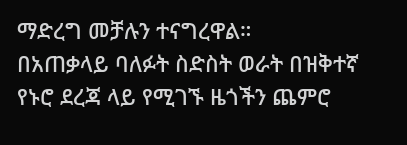ማድረግ መቻሉን ተናግረዋል።
በአጠቃላይ ባለፉት ስድስት ወራት በዝቅተኛ የኑሮ ደረጃ ላይ የሚገኙ ዜጎችን ጨምሮ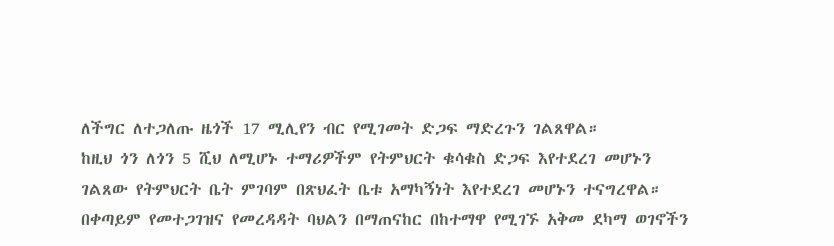ለችግር ለተጋለጡ ዜጎች 17 ሚሊየን ብር የሚገመት ድጋፍ ማድረጉን ገልጸዋል።
ከዚህ ጎን ለጎን 5 ሺህ ለሚሆኑ ተማሪዎችም የትምህርት ቁሳቁስ ድጋፍ እየተደረገ መሆኑን ገልጸው የትምህርት ቤት ምገባም በጽህፈት ቤቱ አማካኝነት እየተደረገ መሆኑን ተናግረዋል።
በቀጣይም የመተጋገዝና የመረዳዳት ባህልን በማጠናከር በከተማዋ የሚገኙ አቅመ ደካማ ወገኖችን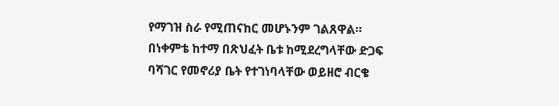የማገዝ ስራ የሚጠናከር መሆኑንም ገልጸዋል።
በነቀምቴ ከተማ በጽህፈት ቤቱ ከሚደረግላቸው ድጋፍ ባሻገር የመኖሪያ ቤት የተገነባላቸው ወይዘሮ ብርቄ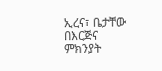ኢረና፣ ቤታቸው በእርጅና ምክንያት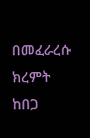በመፈራረሱ ክረምት ከበጋ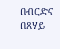በብርድና በጸሃይ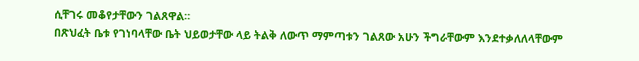ሲቸገሩ መቆየታቸውን ገልጸዋል።
በጽህፈት ቤቱ የገነባላቸው ቤት ህይወታቸው ላይ ትልቅ ለውጥ ማምጣቱን ገልጸው አሁን ችግራቸውም እንደተቃለለላቸውም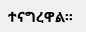ተናግረዋል።